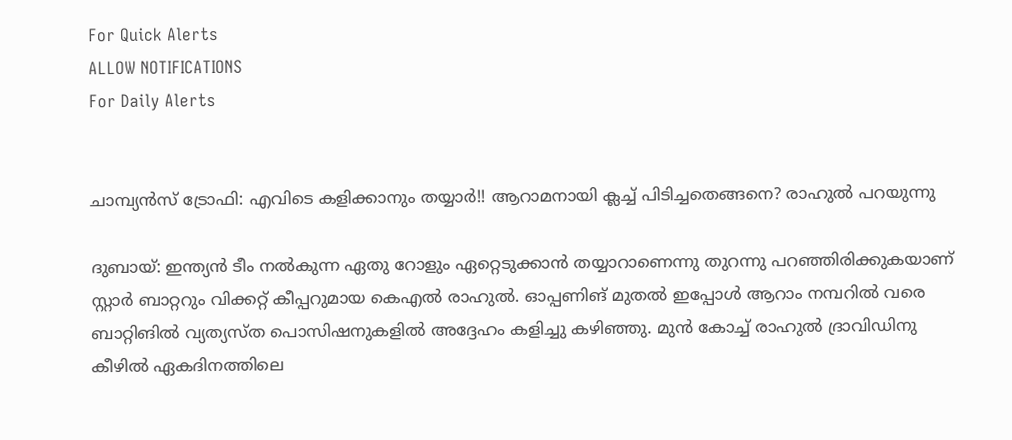For Quick Alerts
ALLOW NOTIFICATIONS
For Daily Alerts


ചാമ്പ്യന്‍സ് ട്രോഫി: എവിടെ കളിക്കാനും തയ്യാര്‍!! ആറാമനായി ക്ലച്ച് പിടിച്ചതെങ്ങനെ? രാഹുല്‍ പറയുന്നു

ദുബായ്: ഇന്ത്യന്‍ ടീം നല്‍കുന്ന ഏതു റോളും ഏറ്റെടുക്കാന്‍ തയ്യാറാണെന്നു തുറന്നു പറഞ്ഞിരിക്കുകയാണ് സ്റ്റാര്‍ ബാറ്ററും വിക്കറ്റ് കീപ്പറുമായ കെഎല്‍ രാഹുല്‍. ഓപ്പണിങ് മുതല്‍ ഇപ്പോള്‍ ആറാം നമ്പറില്‍ വരെ ബാറ്റിങില്‍ വ്യത്യസ്ത പൊസിഷനുകളില്‍ അദ്ദേഹം കളിച്ചു കഴിഞ്ഞു. മുന്‍ കോച്ച് രാഹുല്‍ ദ്രാവിഡിനു കീഴില്‍ ഏകദിനത്തിലെ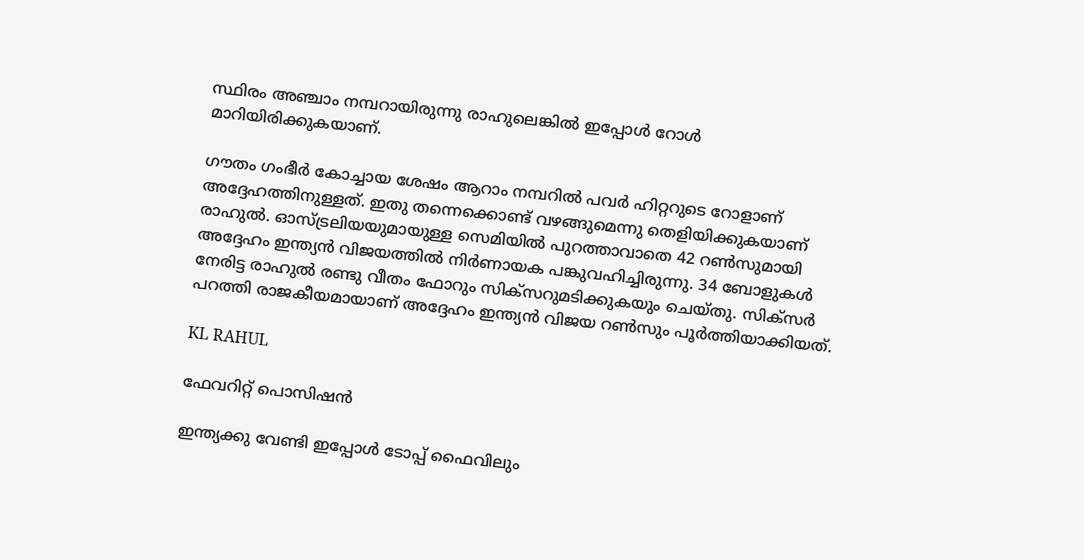സ്ഥിരം അഞ്ചാം നമ്പറായിരുന്നു രാഹുലെങ്കില്‍ ഇപ്പോള്‍ റോള്‍ മാറിയിരിക്കുകയാണ്.

ഗൗതം ഗംഭീര്‍ കോച്ചായ ശേഷം ആറാം നമ്പറില്‍ പവര്‍ ഹിറ്ററുടെ റോളാണ് അദ്ദേഹത്തിനുള്ളത്. ഇതു തന്നെക്കൊണ്ട് വഴങ്ങുമെന്നു തെളിയിക്കുകയാണ് രാഹുല്‍. ഓസ്ട്രലിയയുമായുള്ള സെമിയില്‍ പുറത്താവാതെ 42 റണ്‍സുമായി അദ്ദേഹം ഇന്ത്യന്‍ വിജയത്തില്‍ നിര്‍ണായക പങ്കുവഹിച്ചിരുന്നു. 34 ബോളുകള്‍ നേരിട്ട രാഹുല്‍ രണ്ടു വീതം ഫോറും സിക്‌സറുമടിക്കുകയും ചെയ്തു. സിക്‌സര്‍ പറത്തി രാജകീയമായാണ് അദ്ദേഹം ഇന്ത്യന്‍ വിജയ റണ്‍സും പൂര്‍ത്തിയാക്കിയത്.

KL RAHUL

ഫേവറിറ്റ് പൊസിഷന്‍

ഇന്ത്യക്കു വേണ്ടി ഇപ്പോള്‍ ടോപ്പ് ഫൈവിലും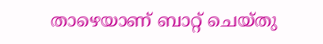താഴെയാണ് ബാറ്റ് ചെയ്തു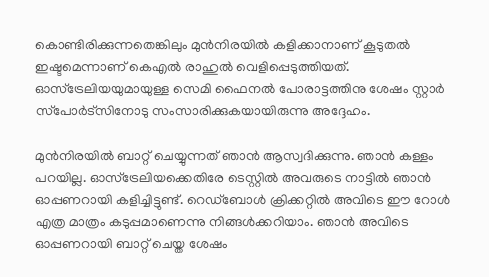കൊണ്ടിരിക്കുന്നതെങ്കിലും മുന്‍നിരയില്‍ കളിക്കാനാണ് കൂടുതല്‍ ഇഷ്ടമെന്നാണ് കെഎല്‍ രാഹുല്‍ വെളിപ്പെടുത്തിയത്. ഓസ്‌ട്രേലിയയുമായുള്ള സെമി ഫൈനല്‍ പോരാട്ടത്തിനു ശേഷം സ്റ്റാര്‍ സ്‌പോര്‍ട്‌സിനോടു സംസാരിക്കുകയായിരുന്നു അദ്ദേഹം.

മുന്‍നിരയില്‍ ബാറ്റ് ചെയ്യുന്നത് ഞാന്‍ ആസ്വദിക്കുന്നു. ഞാന്‍ കള്ളം പറയില്ല. ഓസ്‌ട്രേലിയക്കെതിരേ ടെസ്റ്റില്‍ അവരുടെ നാട്ടില്‍ ഞാന്‍ ഓപ്പണറായി കളിച്ചിട്ടുണ്ട്. റെഡ്‌ബോള്‍ ക്രിക്കറ്റില്‍ അവിടെ ഈ റോള്‍ എത്ര മാത്രം കടുപ്പമാണെന്നു നിങ്ങള്‍ക്കറിയാം. ഞാന്‍ അവിടെ ഓപ്പണറായി ബാറ്റ് ചെയ്ത ശേഷം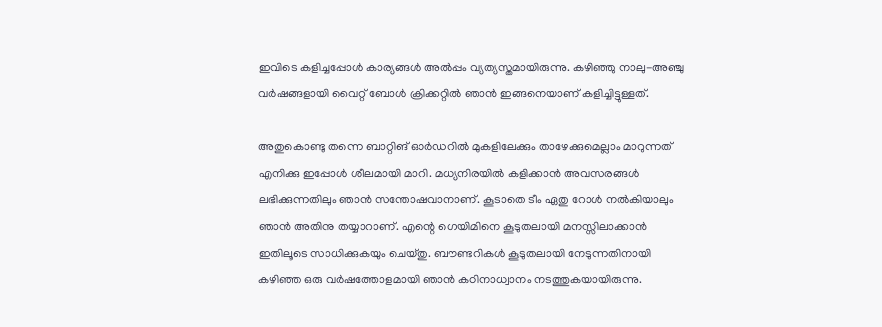ഇവിടെ കളിച്ചപ്പോള്‍ കാര്യങ്ങള്‍ അല്‍പ്പം വ്യത്യസ്തമായിരുന്നു. കഴിഞ്ഞു നാലു-അഞ്ചു വര്‍ഷങ്ങളായി വൈറ്റ് ബോള്‍ ക്രിക്കറ്റില്‍ ഞാന്‍ ഇങ്ങനെയാണ് കളിച്ചിട്ടുള്ളത്.

അതുകൊണ്ടു തന്നെ ബാറ്റിങ് ഓര്‍ഡറില്‍ മുകളിലേക്കും താഴേക്കുമെല്ലാം മാറുന്നത് എനിക്കു ഇപ്പോള്‍ ശീലമായി മാറി. മധ്യനിരയില്‍ കളിക്കാന്‍ അവസരങ്ങള്‍ ലഭിക്കുന്നതിലും ഞാന്‍ സന്തോഷവാനാണ്. കൂടാതെ ടീം ഏതു റോള്‍ നല്‍കിയാലും ഞാന്‍ അതിനു തയ്യാറാണ്. എന്റെ ഗെയിമിനെ കൂടുതലായി മനസ്സിലാക്കാന്‍ ഇതിലൂടെ സാധിക്കുകയും ചെയ്തു. ബൗണ്ടറികള്‍ കൂടുതലായി നേടുന്നതിനായി കഴിഞ്ഞ ഒരു വര്‍ഷത്തോളമായി ഞാന്‍ കഠിനാധ്വാനം നടത്തുകയായിരുന്നു.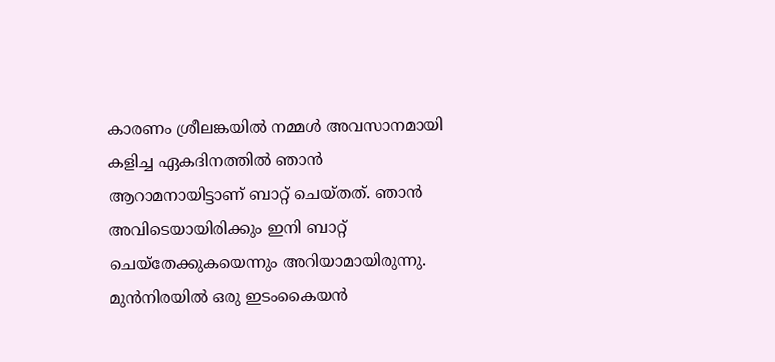കാരണം ശ്രീലങ്കയില്‍ നമ്മള്‍ അവസാനമായി കളിച്ച ഏകദിനത്തില്‍ ഞാന്‍ ആറാമനായിട്ടാണ് ബാറ്റ് ചെയ്തത്. ഞാന്‍ അവിടെയായിരിക്കും ഇനി ബാറ്റ് ചെയ്‌തേക്കുകയെന്നും അറിയാമായിരുന്നു. മുന്‍നിരയില്‍ ഒരു ഇടംകൈയന്‍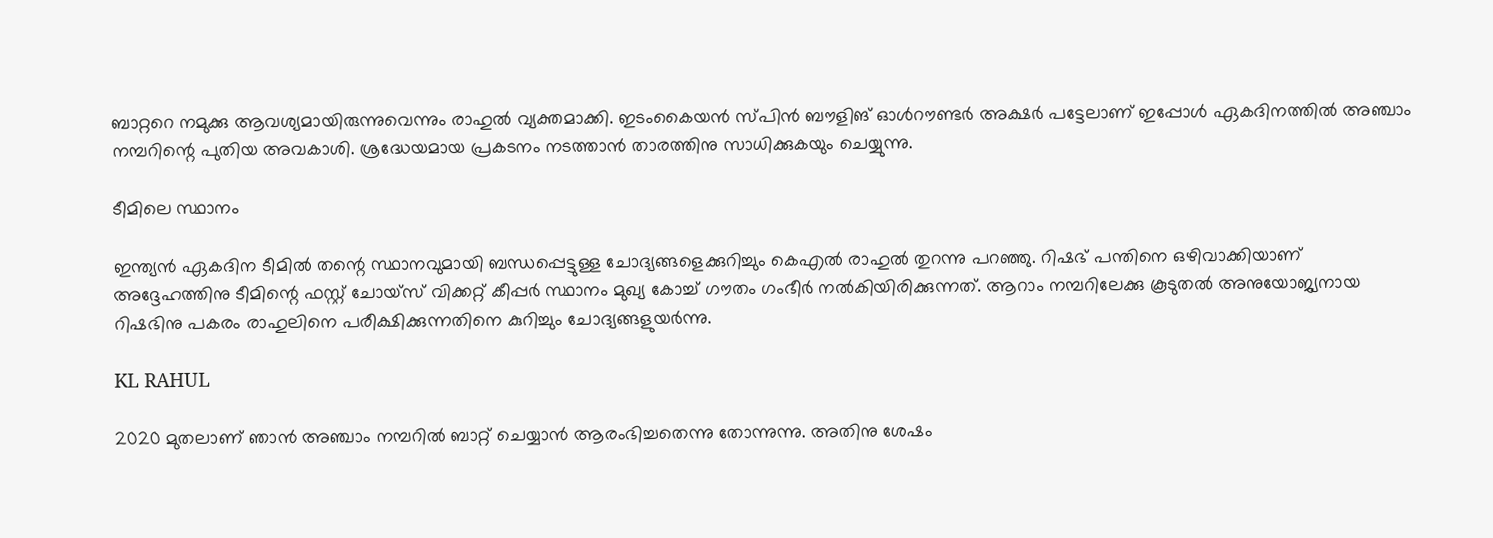ബാറ്ററെ നമുക്കു ആവശ്യമായിരുന്നുവെന്നും രാഹുല്‍ വ്യക്തമാക്കി. ഇടംകൈയന്‍ സ്പിന്‍ ബൗളിങ് ഓള്‍റൗണ്ടര്‍ അക്ഷര്‍ പട്ടേലാണ് ഇപ്പോള്‍ ഏകദിനത്തില്‍ അഞ്ചാം നമ്പറിന്റെ പുതിയ അവകാശി. ശ്രദ്ധേയമായ പ്രകടനം നടത്താന്‍ താരത്തിനു സാധിക്കുകയും ചെയ്യുന്നു.

ടീമിലെ സ്ഥാനം

ഇന്ത്യന്‍ ഏകദിന ടീമില്‍ തന്റെ സ്ഥാനവുമായി ബന്ധപ്പെട്ടുള്ള ചോദ്യങ്ങളെക്കുറിച്ചും കെഎല്‍ രാഹുല്‍ തുറന്നു പറഞ്ഞു. റിഷഭ് പന്തിനെ ഒഴിവാക്കിയാണ് അദ്ദേഹത്തിനു ടീമിന്റെ ഫസ്റ്റ് ചോയ്‌സ് വിക്കറ്റ് കീപ്പര്‍ സ്ഥാനം മുഖ്യ കോച്ച് ഗൗതം ഗംഭീര്‍ നല്‍കിയിരിക്കുന്നത്. ആറാം നമ്പറിലേക്കു കൂടുതല്‍ അനുയോജ്യനായ റിഷഭിനു പകരം രാഹുലിനെ പരീക്ഷിക്കുന്നതിനെ കുറിച്ചും ചോദ്യങ്ങളുയര്‍ന്നു.

KL RAHUL

2020 മുതലാണ് ഞാന്‍ അഞ്ചാം നമ്പറില്‍ ബാറ്റ് ചെയ്യാന്‍ ആരംഭിച്ചതെന്നു തോന്നുന്നു. അതിനു ശേഷം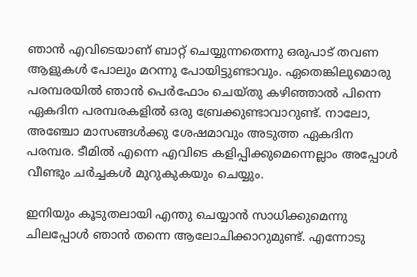ഞാന്‍ എവിടെയാണ് ബാറ്റ് ചെയ്യുന്നതെന്നു ഒരുപാട് തവണ ആളുകള്‍ പോലും മറന്നു പോയിട്ടുണ്ടാവും. ഏതെങ്കിലുമൊരു പരമ്പരയില്‍ ഞാന്‍ പെര്‍ഫോം ചെയ്തു കഴിഞ്ഞാല്‍ പിന്നെ ഏകദിന പരമ്പരകളില്‍ ഒരു ബ്രേക്കുണ്ടാവാറുണ്ട്. നാലോ, അഞ്ചോ മാസങ്ങള്‍ക്കു ശേഷമാവും അടുത്ത ഏകദിന പരമ്പര. ടീമില്‍ എന്നെ എവിടെ കളിപ്പിക്കുമെന്നെല്ലാം അപ്പോള്‍ വീണ്ടും ചര്‍ച്ചകള്‍ മുറുകുകയും ചെയ്യും.

ഇനിയും കൂടുതലായി എന്തു ചെയ്യാന്‍ സാധിക്കുമെന്നു ചിലപ്പോള്‍ ഞാന്‍ തന്നെ ആലോചിക്കാറുമുണ്ട്. എന്നോടു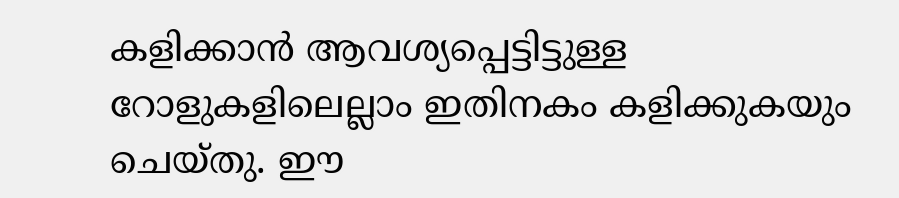കളിക്കാന്‍ ആവശ്യപ്പെട്ടിട്ടുള്ള റോളുകളിലെല്ലാം ഇതിനകം കളിക്കുകയും ചെയ്തു. ഈ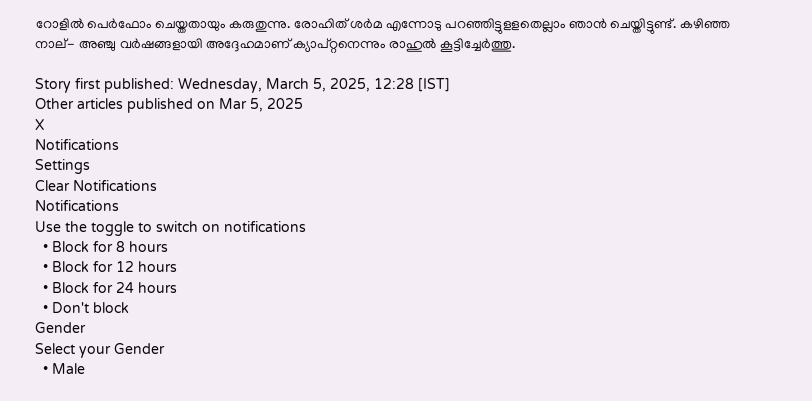റോളില്‍ പെര്‍ഫോം ചെയ്തതായും കരുതുന്നു. രോഹിത് ശര്‍മ എന്നോടു പറഞ്ഞിട്ടുളളതെല്ലാം ഞാന്‍ ചെയ്തിട്ടുണ്ട്. കഴിഞ്ഞ നാല്- അഞ്ചു വര്‍ഷങ്ങളായി അദ്ദേഹമാണ് ക്യാപ്റ്റനെന്നും രാഹുല്‍ കൂട്ടിച്ചേര്‍ത്തു.

Story first published: Wednesday, March 5, 2025, 12:28 [IST]
Other articles published on Mar 5, 2025
X
Notifications
Settings
Clear Notifications
Notifications
Use the toggle to switch on notifications
  • Block for 8 hours
  • Block for 12 hours
  • Block for 24 hours
  • Don't block
Gender
Select your Gender
  • Male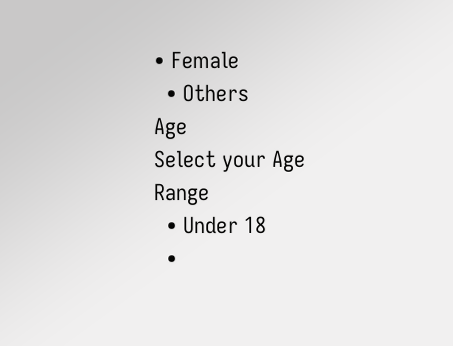• Female
  • Others
Age
Select your Age Range
  • Under 18
  •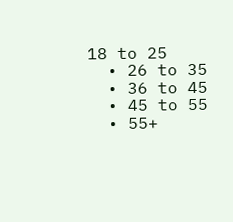18 to 25
  • 26 to 35
  • 36 to 45
  • 45 to 55
  • 55+